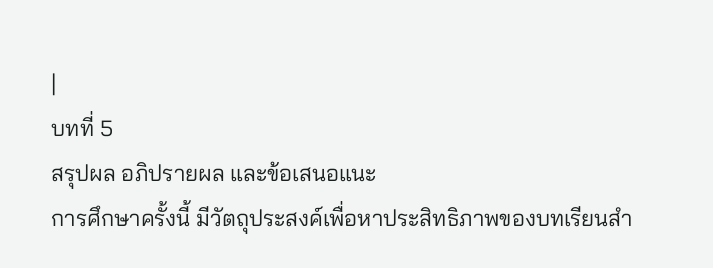|
บทที่ 5
สรุปผล อภิปรายผล และข้อเสนอแนะ
การศึกษาครั้งนี้ มีวัตถุประสงค์เพื่อหาประสิทธิภาพของบทเรียนสำ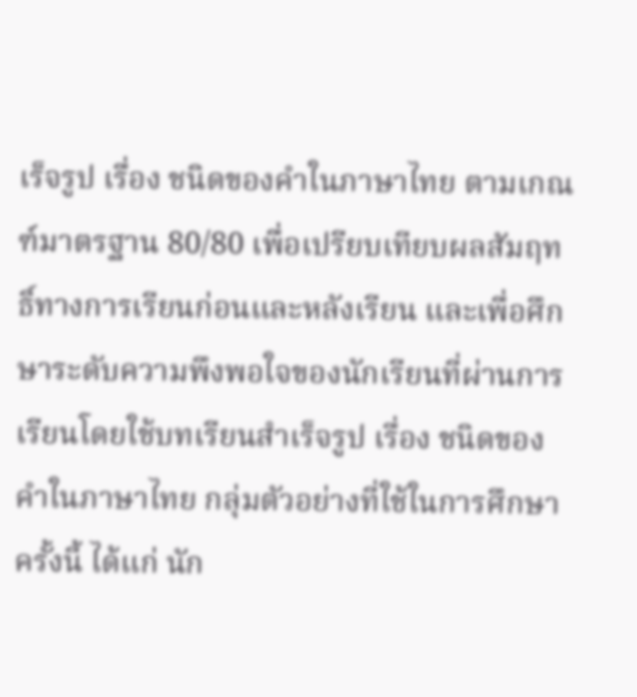เร็จรูป เรื่อง ชนิดของคำในภาษาไทย ตามเกณฑ์มาตรฐาน 80/80 เพื่อเปรียบเทียบผลสัมฤทธิ์ทางการเรียนก่อนและหลังเรียน และเพื่อศึกษาระดับความพึงพอใจของนักเรียนที่ผ่านการเรียนโดยใช้บทเรียนสำเร็จรูป เรื่อง ชนิดของคำในภาษาไทย กลุ่มตัวอย่างที่ใช้ในการศึกษาครั้งนี้ ได้แก่ นัก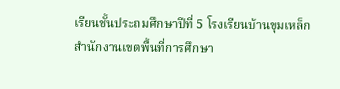เรียนชั้นประถมศึกษาปีที่ 5 โรงเรียนบ้านขุมเหล็ก สำนักงานเขตพื้นที่การศึกษา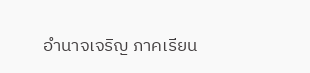อำนาจเจริญ ภาคเรียน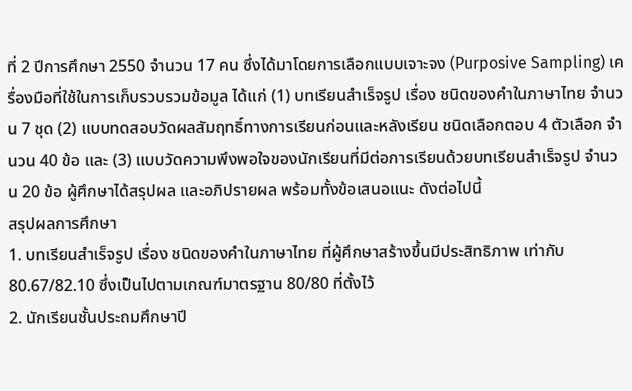ที่ 2 ปีการศึกษา 2550 จำนวน 17 คน ซึ่งได้มาโดยการเลือกแบบเจาะจง (Purposive Sampling) เครื่องมือที่ใช้ในการเก็บรวบรวมข้อมูล ได้แก่ (1) บทเรียนสำเร็จรูป เรื่อง ชนิดของคำในภาษาไทย จำนวน 7 ชุด (2) แบบทดสอบวัดผลสัมฤทธิ์ทางการเรียนก่อนและหลังเรียน ชนิดเลือกตอบ 4 ตัวเลือก จำนวน 40 ข้อ และ (3) แบบวัดความพึงพอใจของนักเรียนที่มีต่อการเรียนด้วยบทเรียนสำเร็จรูป จำนวน 20 ข้อ ผู้ศึกษาได้สรุปผล และอภิปรายผล พร้อมทั้งข้อเสนอแนะ ดังต่อไปนี้
สรุปผลการศึกษา
1. บทเรียนสำเร็จรูป เรื่อง ชนิดของคำในภาษาไทย ที่ผู้ศึกษาสร้างขึ้นมีประสิทธิภาพ เท่ากับ 80.67/82.10 ซึ่งเป็นไปตามเกณฑ์มาตรฐาน 80/80 ที่ตั้งไว้
2. นักเรียนชั้นประถมศึกษาปี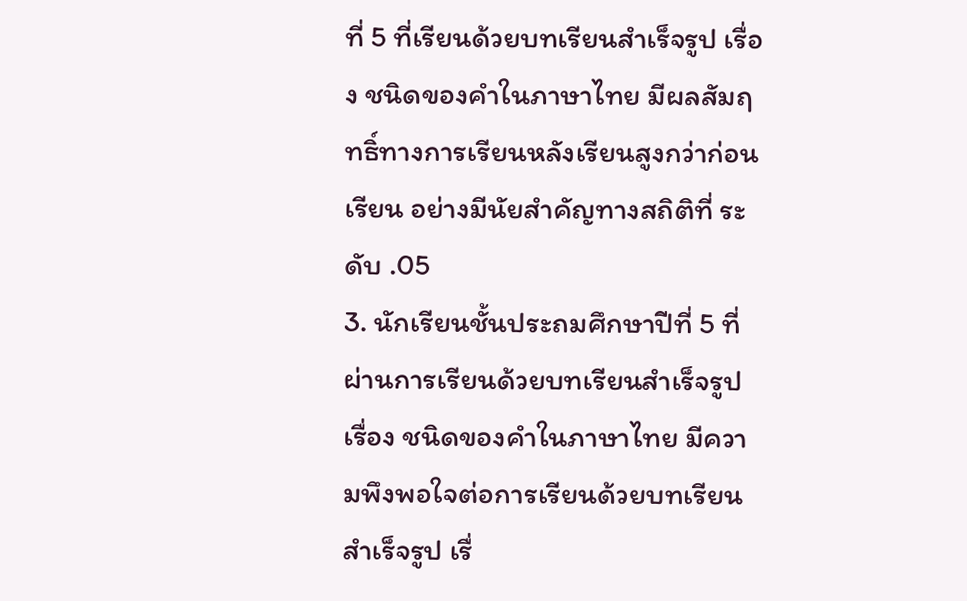ที่ 5 ที่เรียนด้วยบทเรียนสำเร็จรูป เรื่อง ชนิดของคำในภาษาไทย มีผลสัมฤทธิ์ทางการเรียนหลังเรียนสูงกว่าก่อนเรียน อย่างมีนัยสำคัญทางสถิติที่ ระดับ .05
3. นักเรียนชั้นประถมศึกษาปีที่ 5 ที่ผ่านการเรียนด้วยบทเรียนสำเร็จรูป เรื่อง ชนิดของคำในภาษาไทย มีความพึงพอใจต่อการเรียนด้วยบทเรียนสำเร็จรูป เรื่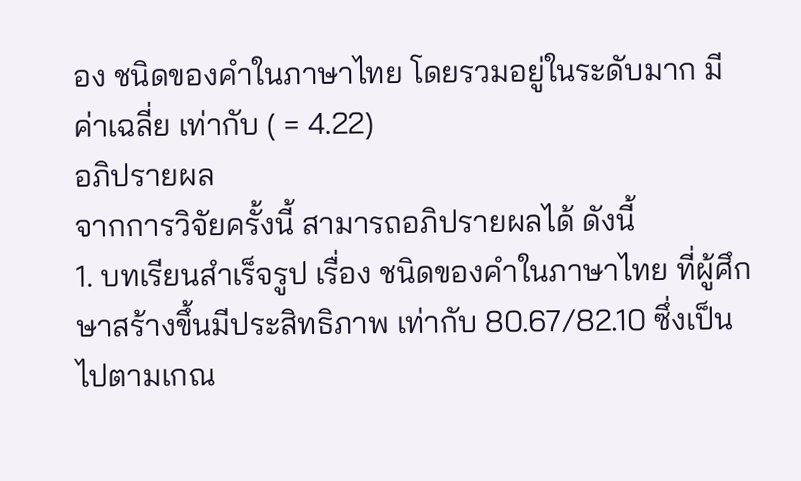อง ชนิดของคำในภาษาไทย โดยรวมอยู่ในระดับมาก มีค่าเฉลี่ย เท่ากับ ( = 4.22)
อภิปรายผล
จากการวิจัยครั้งนี้ สามารถอภิปรายผลได้ ดังนี้
1. บทเรียนสำเร็จรูป เรื่อง ชนิดของคำในภาษาไทย ที่ผู้ศึกษาสร้างขึ้นมีประสิทธิภาพ เท่ากับ 80.67/82.10 ซึ่งเป็นไปตามเกณ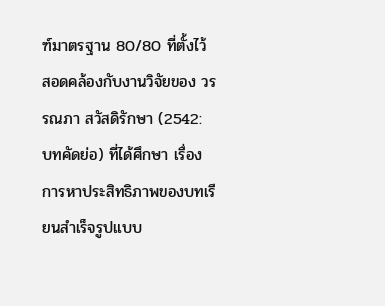ฑ์มาตรฐาน 80/80 ที่ตั้งไว้ สอดคล้องกับงานวิจัยของ วรรณภา สวัสดิรักษา (2542: บทคัดย่อ) ที่ได้ศึกษา เรื่อง การหาประสิทธิภาพของบทเรียนสำเร็จรูปแบบ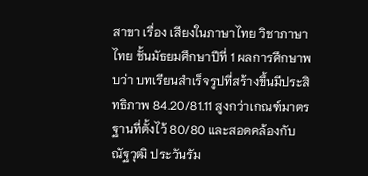สาขา เรื่อง เสียงในภาษาไทย วิชาภาษาไทย ชั้นมัธยมศึกษาปีที่ 1 ผลการศึกษาพบว่า บทเรียนสำเร็จรูปที่สร้างขึ้นมีประสิทธิภาพ 84.20/81.11 สูงกว่าเกณฑ์มาตรฐานที่ตั้งไว้ 80/80 และสอดคล้องกับ ณัฐวุฒิ ประวันรัม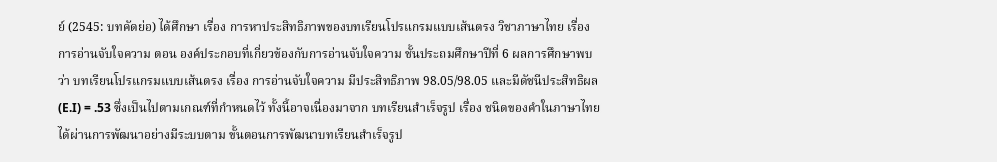ย์ (2545: บทคัดย่อ) ได้ศึกษา เรื่อง การหาประสิทธิภาพของบทเรียนโปรแกรมแบบเส้นตรง วิชาภาษาไทย เรื่อง การอ่านจับใจความ ตอน องค์ประกอบที่เกี่ยวข้องกับการอ่านจับใจความ ชั้นประถมศึกษาปีที่ 6 ผลการศึกษาพบว่า บทเรียนโปรแกรมแบบเส้นตรง เรื่อง การอ่านจับใจความ มีประสิทธิภาพ 98.05/98.05 และมีดัชนีประสิทธิผล (E.I) = .53 ซึ่งเป็นไปตามเกณฑ์ที่กำหนดไว้ ทั้งนี้อาจเนื่องมาจาก บทเรียนสำเร็จรูป เรื่อง ชนิดของคำในภาษาไทย ได้ผ่านการพัฒนาอย่างมีระบบตาม ขั้นตอนการพัฒนาบทเรียนสำเร็จรูป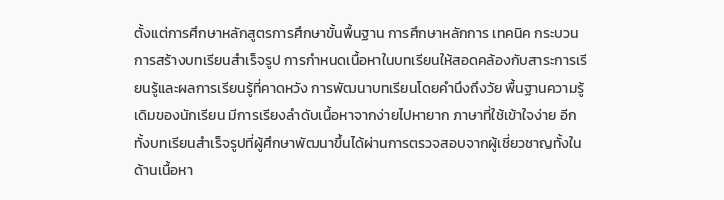ตั้งแต่การศึกษาหลักสูตรการศึกษาขั้นพื้นฐาน การศึกษาหลักการ เทคนิค กระบวนการสร้างบทเรียนสำเร็จรูป การกำหนดเนื้อหาในบทเรียนให้สอดคล้องกับสาระการเรียนรู้และผลการเรียนรู้ที่คาดหวัง การพัฒนาบทเรียนโดยคำนึงถึงวัย พื้นฐานความรู้เดิมของนักเรียน มีการเรียงลำดับเนื้อหาจากง่ายไปหายาก ภาษาที่ใช้เข้าใจง่าย อีกทั้งบทเรียนสำเร็จรูปที่ผู้ศึกษาพัฒนาขึ้นได้ผ่านการตรวจสอบจากผู้เชี่ยวชาญทั้งในด้านเนื้อหา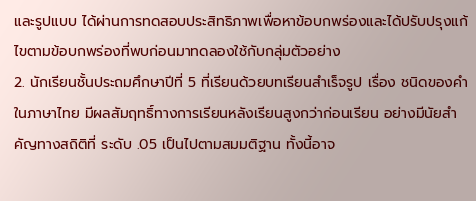และรูปแบบ ได้ผ่านการทดสอบประสิทธิภาพเพื่อหาข้อบกพร่องและได้ปรับปรุงแก้ไขตามข้อบกพร่องที่พบก่อนมาทดลองใช้กับกลุ่มตัวอย่าง
2. นักเรียนชั้นประถมศึกษาปีที่ 5 ที่เรียนด้วยบทเรียนสำเร็จรูป เรื่อง ชนิดของคำในภาษาไทย มีผลสัมฤทธิ์ทางการเรียนหลังเรียนสูงกว่าก่อนเรียน อย่างมีนัยสำคัญทางสถิติที่ ระดับ .05 เป็นไปตามสมมติฐาน ทั้งนี้อาจ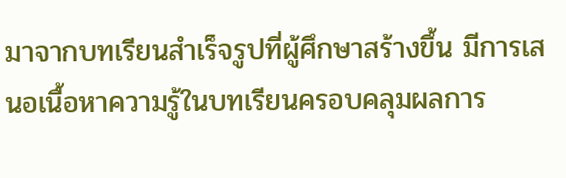มาจากบทเรียนสำเร็จรูปที่ผู้ศึกษาสร้างขึ้น มีการเสนอเนื้อหาความรู้ในบทเรียนครอบคลุมผลการ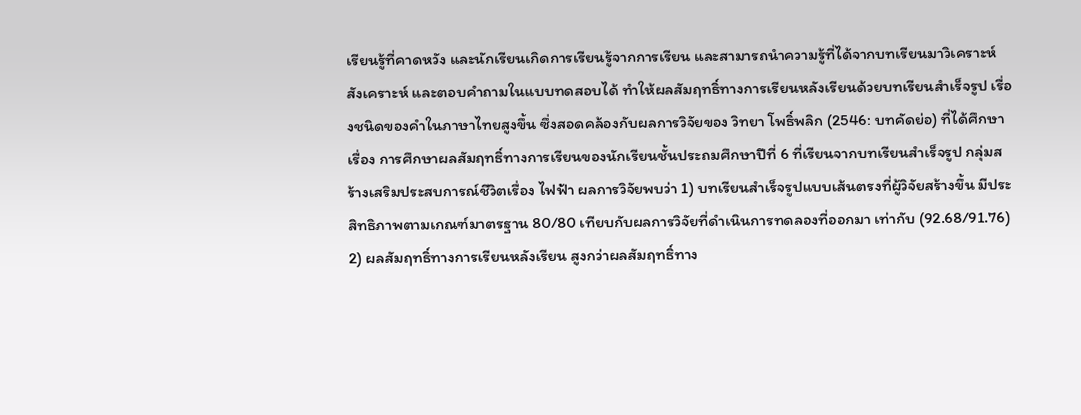เรียนรู้ที่คาดหวัง และนักเรียนเกิดการเรียนรู้จากการเรียน และสามารถนำความรู้ที่ได้จากบทเรียนมาวิเคราะห์ สังเคราะห์ และตอบคำถามในแบบทดสอบได้ ทำให้ผลสัมฤทธิ์ทางการเรียนหลังเรียนด้วยบทเรียนสำเร็จรูป เรื่องชนิดของคำในภาษาไทยสูงขึ้น ซึ่งสอดคล้องกับผลการวิจัยของ วิทยา โพธิ์พลิก (2546: บทคัดย่อ) ที่ได้ศึกษา เรื่อง การศึกษาผลสัมฤทธิ์ทางการเรียนของนักเรียนชั้นประถมศึกษาปีที่ 6 ที่เรียนจากบทเรียนสำเร็จรูป กลุ่มสร้างเสริมประสบการณ์ชีวิตเรื่อง ไฟฟ้า ผลการวิจัยพบว่า 1) บทเรียนสำเร็จรูปแบบเส้นตรงที่ผู้วิจัยสร้างขึ้น มีประสิทธิภาพตามเกณฑ์มาตรฐาน 80/80 เทียบกับผลการวิจัยที่ดำเนินการทดลองที่ออกมา เท่ากับ (92.68/91.76) 2) ผลสัมฤทธิ์ทางการเรียนหลังเรียน สูงกว่าผลสัมฤทธิ์ทาง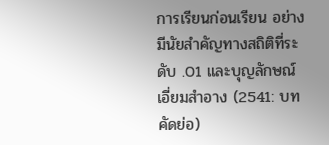การเรียนก่อนเรียน อย่างมีนัยสำคัญทางสถิติที่ระดับ .01 และบุญลักษณ์ เอี่ยมสำอาง (2541: บทคัดย่อ)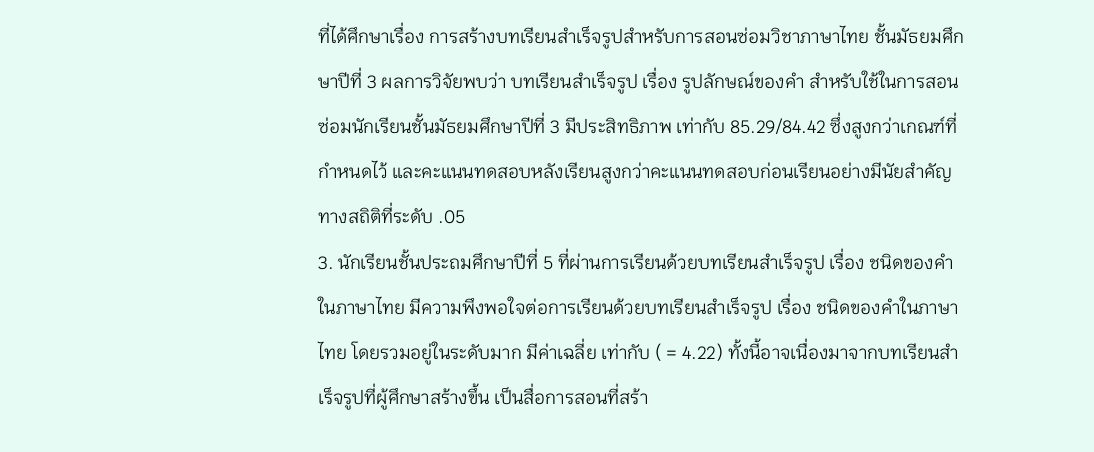ที่ได้ศึกษาเรื่อง การสร้างบทเรียนสำเร็จรูปสำหรับการสอนซ่อมวิชาภาษาไทย ชั้นมัธยมศึกษาปีที่ 3 ผลการวิจัยพบว่า บทเรียนสำเร็จรูป เรื่อง รูปลักษณ์ของคำ สำหรับใช้ในการสอนซ่อมนักเรียนชั้นมัธยมศึกษาปีที่ 3 มีประสิทธิภาพ เท่ากับ 85.29/84.42 ซึ่งสูงกว่าเกณฑ์ที่กำหนดไว้ และคะแนนทดสอบหลังเรียนสูงกว่าคะแนนทดสอบก่อนเรียนอย่างมีนัยสำคัญทางสถิติที่ระดับ .05
3. นักเรียนชั้นประถมศึกษาปีที่ 5 ที่ผ่านการเรียนด้วยบทเรียนสำเร็จรูป เรื่อง ชนิดของคำในภาษาไทย มีความพึงพอใจต่อการเรียนด้วยบทเรียนสำเร็จรูป เรื่อง ชนิดของคำในภาษาไทย โดยรวมอยู่ในระดับมาก มีค่าเฉลี่ย เท่ากับ ( = 4.22) ทั้งนี้อาจเนื่องมาจากบทเรียนสำเร็จรูปที่ผู้ศึกษาสร้างขึ้น เป็นสื่อการสอนที่สร้า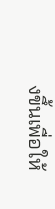งขึ้นเพื่อให้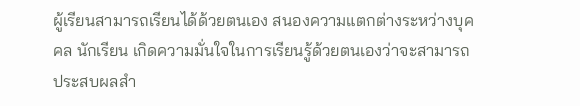ผู้เรียนสามารถเรียนได้ด้วยตนเอง สนองความแตกต่างระหว่างบุคคล นักเรียน เกิดความมั่นใจในการเรียนรู้ด้วยตนเองว่าจะสามารถประสบผลสำ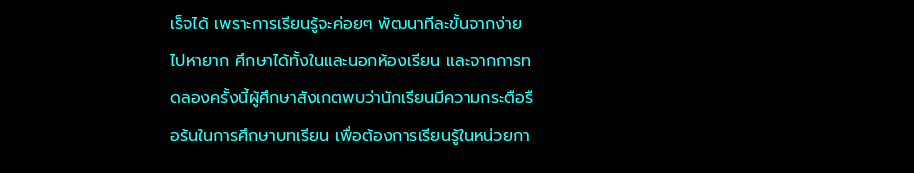เร็จได้ เพราะการเรียนรู้จะค่อยๆ พัฒนาทีละขั้นจากง่ายไปหายาก ศึกษาได้ทั้งในและนอกห้องเรียน และจากการทดลองครั้งนี้ผู้ศึกษาสังเกตพบว่านักเรียนมีความกระตือรือร้นในการศึกษาบทเรียน เพื่อต้องการเรียนรู้ในหน่วยกา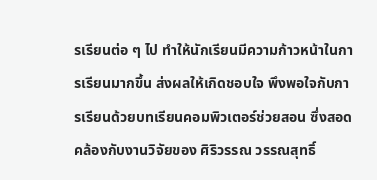รเรียนต่อ ๆ ไป ทำให้นักเรียนมีความก้าวหน้าในการเรียนมากขึ้น ส่งผลให้เกิดชอบใจ พึงพอใจกับการเรียนด้วยบทเรียนคอมพิวเตอร์ช่วยสอน ซึ่งสอดคล้องกับงานวิจัยของ ศิริวรรณ วรรณสุทธิ์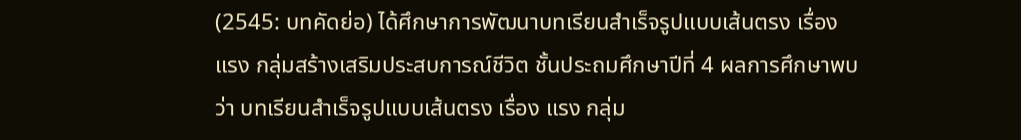(2545: บทคัดย่อ) ได้ศึกษาการพัฒนาบทเรียนสำเร็จรูปแบบเส้นตรง เรื่อง แรง กลุ่มสร้างเสริมประสบการณ์ชีวิต ชั้นประถมศึกษาปีที่ 4 ผลการศึกษาพบว่า บทเรียนสำเร็จรูปแบบเส้นตรง เรื่อง แรง กลุ่ม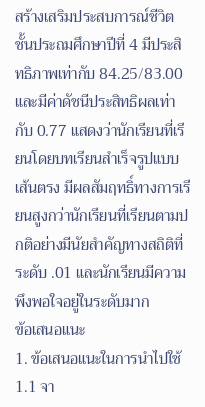สร้างเสริมประสบการณ์ชีวิต ชั้นประถมศึกษาปีที่ 4 มีประสิทธิภาพเท่ากับ 84.25/83.00 และมีค่าดัชนีประสิทธิผลเท่ากับ 0.77 แสดงว่านักเรียนที่เรียนโดยบทเรียนสำเร็จรูปแบบเส้นตรง มีผลสัมฤทธิ์ทางการเรียนสูงกว่านักเรียนที่เรียนตามปกติอย่างมีนัยสำคัญทางสถิติที่ระดับ .01 และนักเรียนมีความพึงพอใจอยู่ในระดับมาก
ข้อเสนอแนะ
1. ข้อเสนอแนะในการนำไปใช้
1.1 จา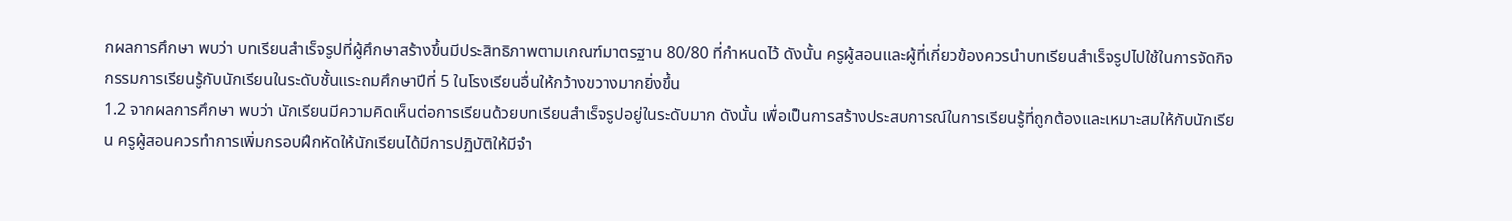กผลการศึกษา พบว่า บทเรียนสำเร็จรูปที่ผู้ศึกษาสร้างขึ้นมีประสิทธิภาพตามเกณฑ์มาตรฐาน 80/80 ที่กำหนดไว้ ดังนั้น ครูผู้สอนและผู้ที่เกี่ยวข้องควรนำบทเรียนสำเร็จรูปไปใช้ในการจัดกิจกรรมการเรียนรู้กับนักเรียนในระดับชั้นแระถมศึกษาปีที่ 5 ในโรงเรียนอื่นให้กว้างขวางมากยิ่งขึ้น
1.2 จากผลการศึกษา พบว่า นักเรียนมีความคิดเห็นต่อการเรียนด้วยบทเรียนสำเร็จรูปอยู่ในระดับมาก ดังนั้น เพื่อเป็นการสร้างประสบการณ์ในการเรียนรู้ที่ถูกต้องและเหมาะสมให้กับนักเรียน ครูผู้สอนควรทำการเพิ่มกรอบฝึกหัดให้นักเรียนได้มีการปฏิบัติให้มีจำ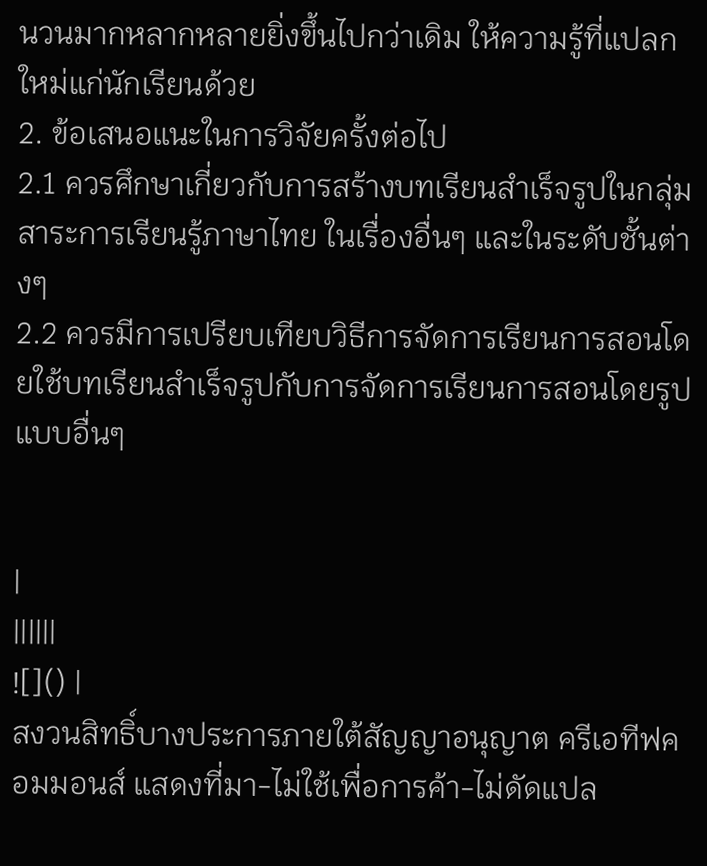นวนมากหลากหลายยิ่งขึ้นไปกว่าเดิม ให้ความรู้ที่แปลกใหม่แก่นักเรียนด้วย
2. ข้อเสนอแนะในการวิจัยครั้งต่อไป
2.1 ควรศึกษาเกี่ยวกับการสร้างบทเรียนสำเร็จรูปในกลุ่มสาระการเรียนรู้ภาษาไทย ในเรื่องอื่นๆ และในระดับชั้นต่างๆ
2.2 ควรมีการเปรียบเทียบวิธีการจัดการเรียนการสอนโดยใช้บทเรียนสำเร็จรูปกับการจัดการเรียนการสอนโดยรูปแบบอื่นๆ


|
||||||
![]() |
สงวนสิทธิ์บางประการภายใต้สัญญาอนุญาต ครีเอทีฟคอมมอนส์ แสดงที่มา-ไม่ใช้เพื่อการค้า-ไม่ดัดแปล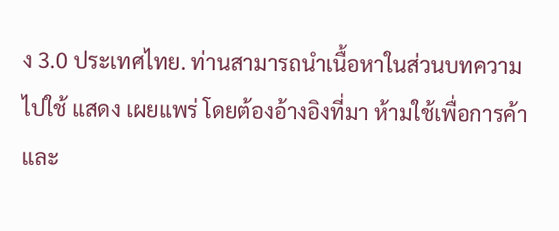ง 3.0 ประเทศไทย. ท่านสามารถนำเนื้อหาในส่วนบทความไปใช้ แสดง เผยแพร่ โดยต้องอ้างอิงที่มา ห้ามใช้เพื่อการค้าและ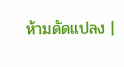ห้ามดัดแปลง |